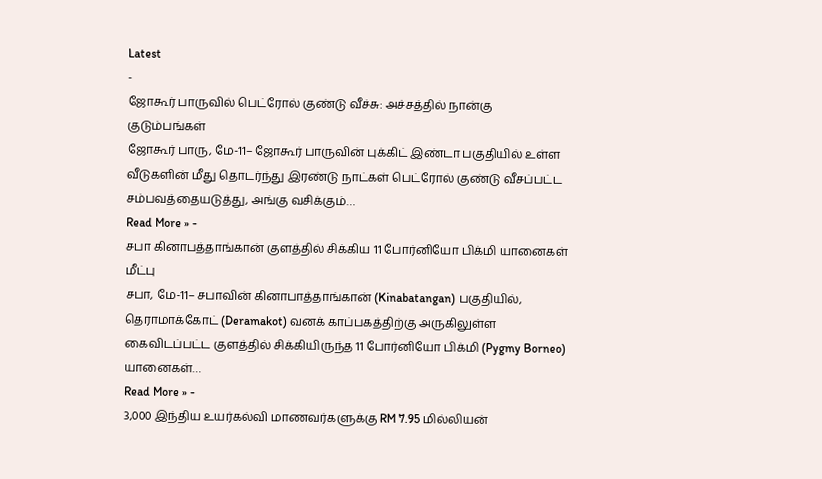Latest
-
ஜோகூர் பாருவில் பெட்ரோல் குண்டு வீச்சு: அச்சத்தில் நான்கு குடும்பங்கள்
ஜோகூர் பாரு, மே-11– ஜோகூர் பாருவின் புக்கிட் இண்டா பகுதியில் உள்ள வீடுகளின் மீது தொடர்ந்து இரண்டு நாட்கள் பெட்ரோல் குண்டு வீசப்பட்ட சம்பவத்தையடுத்து, அங்கு வசிக்கும்…
Read More » -
சபா கினாபத்தாங்கான் குளத்தில் சிக்கிய 11 போர்னியோ பிக்மி யானைகள் மீட்பு
சபா, மே-11– சபாவின் கினாபாத்தாங்கான் (Kinabatangan) பகுதியில், தெராமாக்கோட் (Deramakot) வனக் காப்பகத்திற்கு அருகிலுள்ள கைவிடப்பட்ட குளத்தில் சிக்கியிருந்த 11 போர்னியோ பிக்மி (Pygmy Borneo) யானைகள்…
Read More » -
3,000 இந்திய உயர்கல்வி மாணவர்களுக்கு RM 7.95 மில்லியன்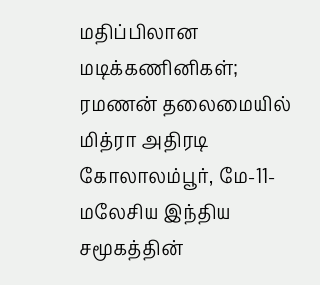மதிப்பிலான மடிக்கணினிகள்; ரமணன் தலைமையில் மித்ரா அதிரடி
கோலாலம்பூர், மே-11-மலேசிய இந்திய சமூகத்தின்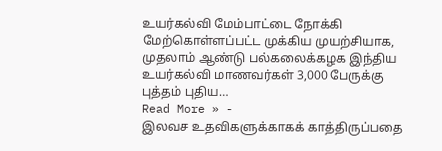உயர்கல்வி மேம்பாட்டை நோக்கி மேற்கொள்ளப்பட்ட முக்கிய முயற்சியாக, முதலாம் ஆண்டு பல்கலைக்கழக இந்திய உயர்கல்வி மாணவர்கள் 3,000 பேருக்கு புத்தம் புதிய…
Read More » -
இலவச உதவிகளுக்காகக் காத்திருப்பதை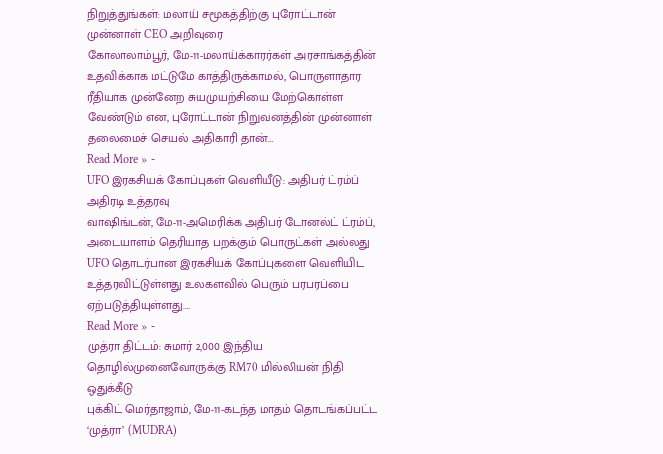நிறுத்துங்கள்: மலாய் சமூகத்திற்கு புரோட்டான் முன்னாள் CEO அறிவுரை
கோலாலாம்பூர், மே-11-மலாய்க்காரர்கள் அரசாங்கத்தின் உதவிக்காக மட்டுமே காத்திருக்காமல், பொருளாதார ரீதியாக முன்னேற சுயமுயற்சியை மேற்கொள்ள வேண்டும் என, புரோட்டான் நிறுவனத்தின் முன்னாள் தலைமைச் செயல் அதிகாரி தான்…
Read More » -
UFO இரகசியக் கோப்புகள் வெளியீடு: அதிபர் ட்ரம்ப் அதிரடி உத்தரவு
வாஷிங்டன், மே-11-அமெரிக்க அதிபர் டோனல்ட் ட்ரம்ப், அடையாளம் தெரியாத பறக்கும் பொருட்கள் அல்லது UFO தொடர்பான இரகசியக் கோப்புகளை வெளியிட உத்தரவிட்டுள்ளது உலகளவில் பெரும் பரபரப்பை ஏற்படுத்தியுள்ளது.…
Read More » -
முத்ரா திட்டம்: சுமார் 2,000 இந்திய தொழில்முனைவோருக்கு RM70 மில்லியன் நிதி ஒதுக்கீடு
புக்கிட் மெர்தாஜாம், மே-11-கடந்த மாதம் தொடங்கப்பட்ட ‘முத்ரா’ (MUDRA)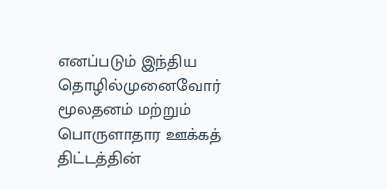எனப்படும் இந்திய தொழில்முனைவோர் மூலதனம் மற்றும் பொருளாதார ஊக்கத் திட்டத்தின்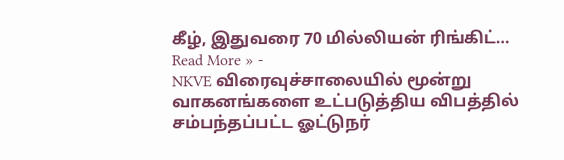கீழ், இதுவரை 70 மில்லியன் ரிங்கிட்…
Read More » -
NKVE விரைவுச்சாலையில் மூன்று வாகனங்களை உட்படுத்திய விபத்தில் சம்பந்தப்பட்ட ஓட்டுநர்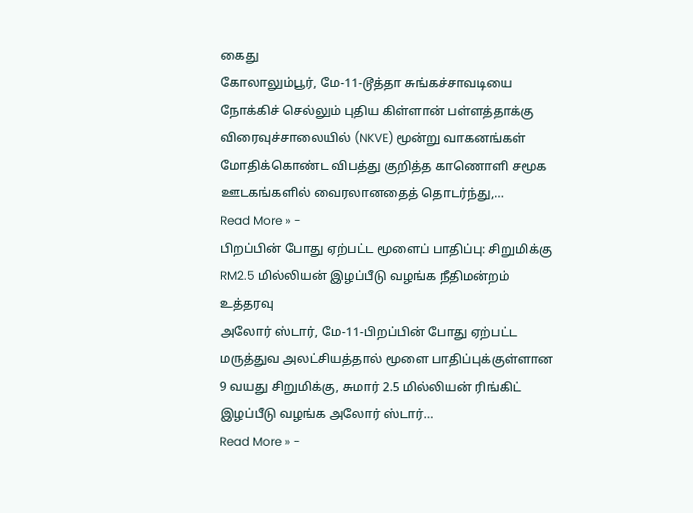கைது
கோலாலும்பூர், மே-11-டூத்தா சுங்கச்சாவடியை நோக்கிச் செல்லும் புதிய கிள்ளான் பள்ளத்தாக்கு விரைவுச்சாலையில் (NKVE) மூன்று வாகனங்கள் மோதிக்கொண்ட விபத்து குறித்த காணொளி சமூக ஊடகங்களில் வைரலானதைத் தொடர்ந்து,…
Read More » -
பிறப்பின் போது ஏற்பட்ட மூளைப் பாதிப்பு: சிறுமிக்கு RM2.5 மில்லியன் இழப்பீடு வழங்க நீதிமன்றம் உத்தரவு
அலோர் ஸ்டார், மே-11-பிறப்பின் போது ஏற்பட்ட மருத்துவ அலட்சியத்தால் மூளை பாதிப்புக்குள்ளான 9 வயது சிறுமிக்கு, சுமார் 2.5 மில்லியன் ரிங்கிட் இழப்பீடு வழங்க அலோர் ஸ்டார்…
Read More » -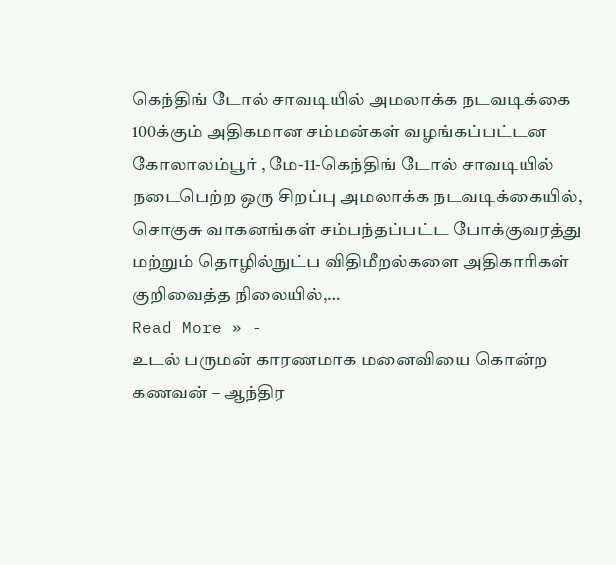கெந்திங் டோல் சாவடியில் அமலாக்க நடவடிக்கை 100க்கும் அதிகமான சம்மன்கள் வழங்கப்பட்டன
கோலாலம்பூர் , மே-11-கெந்திங் டோல் சாவடியில் நடைபெற்ற ஒரு சிறப்பு அமலாக்க நடவடிக்கையில், சொகுசு வாகனங்கள் சம்பந்தப்பட்ட போக்குவரத்து மற்றும் தொழில்நுட்ப விதிமீறல்களை அதிகாரிகள் குறிவைத்த நிலையில்,…
Read More » -
உடல் பருமன் காரணமாக மனைவியை கொன்ற கணவன் – ஆந்திர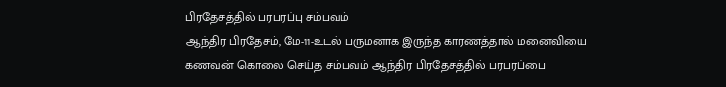பிரதேசத்தில் பரபரப்பு சம்பவம்
ஆந்திர பிரதேசம், மே-11-உடல் பருமனாக இருந்த காரணத்தால் மனைவியை கணவன் கொலை செய்த சம்பவம் ஆந்திர பிரதேசத்தில் பரபரப்பை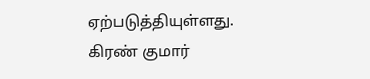ஏற்படுத்தியுள்ளது. கிரண் குமார்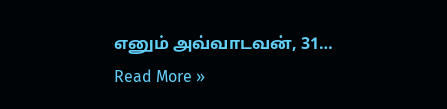எனும் அவ்வாடவன், 31…
Read More »